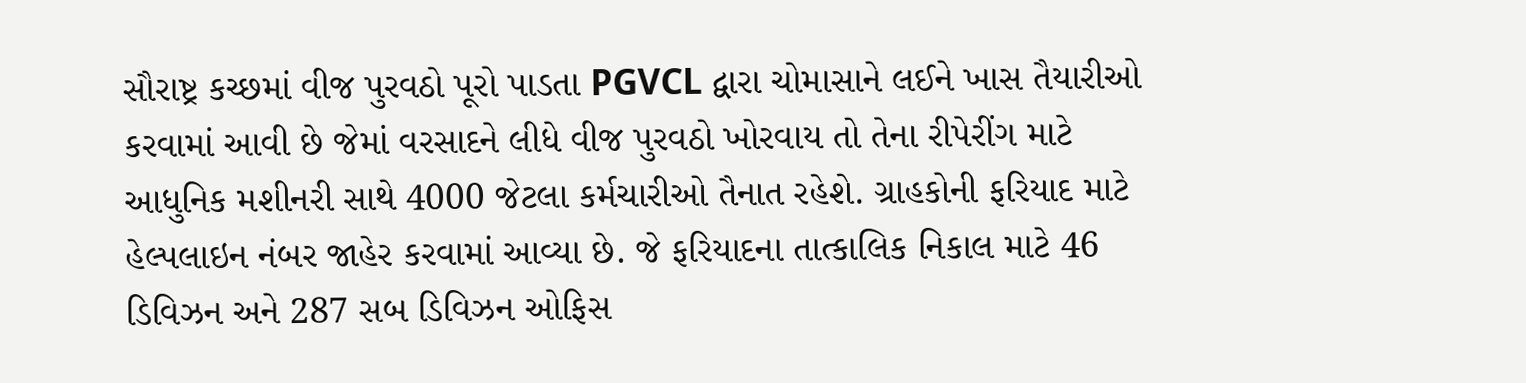સૌરાષ્ટ્ર કચ્છમાં વીજ પુરવઠો પૂરો પાડતા PGVCL દ્વારા ચોમાસાને લઈને ખાસ તૈયારીઓ કરવામાં આવી છે જેમાં વરસાદને લીધે વીજ પુરવઠો ખોરવાય તો તેના રીપેરીંગ માટે આધુનિક મશીનરી સાથે 4000 જેટલા કર્મચારીઓ તૈનાત રહેશે. ગ્રાહકોની ફરિયાદ માટે હેલ્પલાઇન નંબર જાહેર કરવામાં આવ્યા છે. જે ફરિયાદના તાત્કાલિક નિકાલ માટે 46 ડિવિઝન અને 287 સબ ડિવિઝન ઓફિસ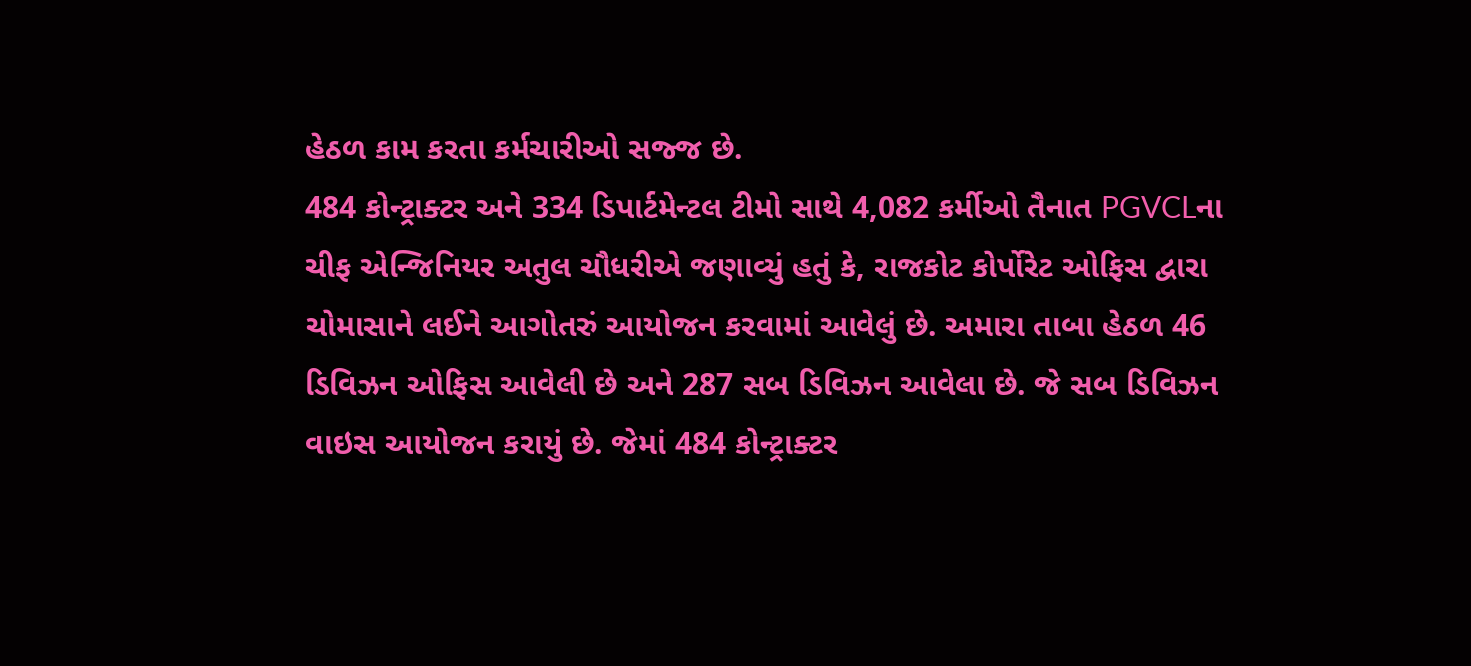હેઠળ કામ કરતા કર્મચારીઓ સજ્જ છે.
484 કોન્ટ્રાક્ટર અને 334 ડિપાર્ટમેન્ટલ ટીમો સાથે 4,082 કર્મીઓ તૈનાત PGVCLના ચીફ એન્જિનિયર અતુલ ચૌધરીએ જણાવ્યું હતું કે, રાજકોટ કોર્પોરેટ ઓફિસ દ્વારા ચોમાસાને લઈને આગોતરું આયોજન કરવામાં આવેલું છે. અમારા તાબા હેઠળ 46 ડિવિઝન ઓફિસ આવેલી છે અને 287 સબ ડિવિઝન આવેલા છે. જે સબ ડિવિઝન વાઇસ આયોજન કરાયું છે. જેમાં 484 કોન્ટ્રાક્ટર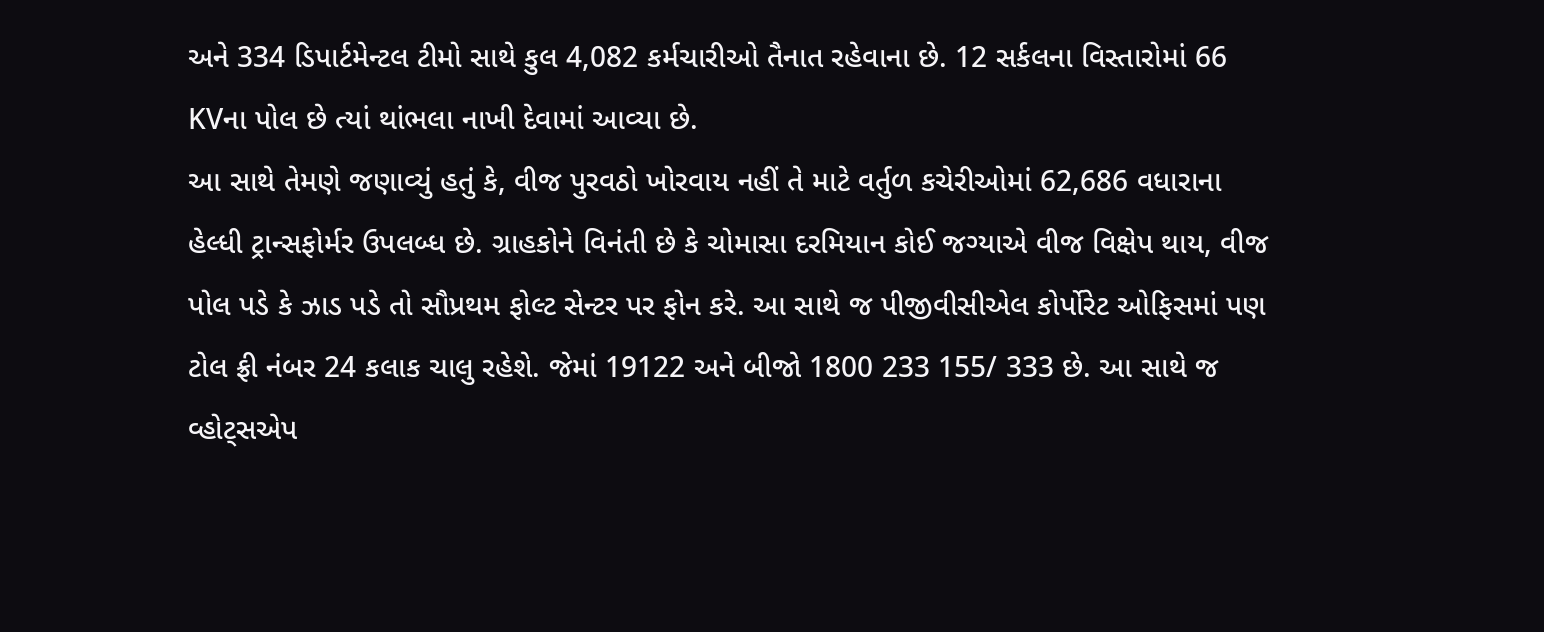અને 334 ડિપાર્ટમેન્ટલ ટીમો સાથે કુલ 4,082 કર્મચારીઓ તૈનાત રહેવાના છે. 12 સર્કલના વિસ્તારોમાં 66 KVના પોલ છે ત્યાં થાંભલા નાખી દેવામાં આવ્યા છે.
આ સાથે તેમણે જણાવ્યું હતું કે, વીજ પુરવઠો ખોરવાય નહીં તે માટે વર્તુળ કચેરીઓમાં 62,686 વધારાના હેલ્ધી ટ્રાન્સફોર્મર ઉપલબ્ધ છે. ગ્રાહકોને વિનંતી છે કે ચોમાસા દરમિયાન કોઈ જગ્યાએ વીજ વિક્ષેપ થાય, વીજ પોલ પડે કે ઝાડ પડે તો સૌપ્રથમ ફોલ્ટ સેન્ટર પર ફોન કરે. આ સાથે જ પીજીવીસીએલ કોર્પોરેટ ઓફિસમાં પણ ટોલ ફ્રી નંબર 24 કલાક ચાલુ રહેશે. જેમાં 19122 અને બીજો 1800 233 155/ 333 છે. આ સાથે જ વ્હોટ્સએપ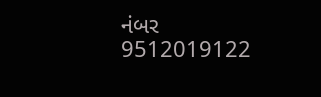નંબર 9512019122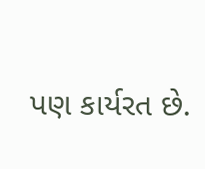પણ કાર્યરત છે.